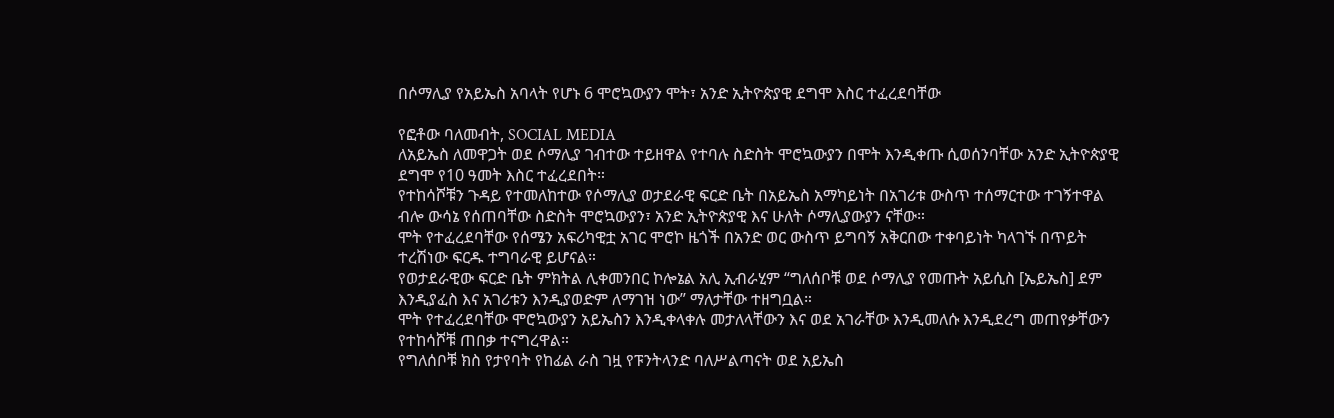በሶማሊያ የአይኤስ አባላት የሆኑ 6 ሞሮኳውያን ሞት፣ አንድ ኢትዮጵያዊ ደግሞ እስር ተፈረደባቸው

የፎቶው ባለመብት, SOCIAL MEDIA
ለአይኤስ ለመዋጋት ወደ ሶማሊያ ገብተው ተይዘዋል የተባሉ ስድስት ሞሮኳውያን በሞት እንዲቀጡ ሲወሰንባቸው አንድ ኢትዮጵያዊ ደግሞ የ10 ዓመት እስር ተፈረደበት።
የተከሳሾቹን ጉዳይ የተመለከተው የሶማሊያ ወታደራዊ ፍርድ ቤት በአይኤስ አማካይነት በአገሪቱ ውስጥ ተሰማርተው ተገኝተዋል ብሎ ውሳኔ የሰጠባቸው ስድስት ሞሮኳውያን፣ አንድ ኢትዮጵያዊ እና ሁለት ሶማሊያውያን ናቸው።
ሞት የተፈረደባቸው የሰሜን አፍሪካዊቷ አገር ሞሮኮ ዜጎች በአንድ ወር ውስጥ ይግባኝ አቅርበው ተቀባይነት ካላገኙ በጥይት ተረሽነው ፍርዱ ተግባራዊ ይሆናል።
የወታደራዊው ፍርድ ቤት ምክትል ሊቀመንበር ኮሎኔል አሊ ኢብራሂም “ግለሰቦቹ ወደ ሶማሊያ የመጡት አይሲስ [ኤይኤስ] ደም እንዲያፈስ እና አገሪቱን እንዲያወድም ለማገዝ ነው” ማለታቸው ተዘግቧል።
ሞት የተፈረደባቸው ሞሮኳውያን አይኤስን እንዲቀላቀሉ መታለላቸውን እና ወደ አገራቸው እንዲመለሱ እንዲደረግ መጠየቃቸውን የተከሳሾቹ ጠበቃ ተናግረዋል።
የግለሰቦቹ ክስ የታየባት የከፊል ራስ ገዟ የፑንትላንድ ባለሥልጣናት ወደ አይኤስ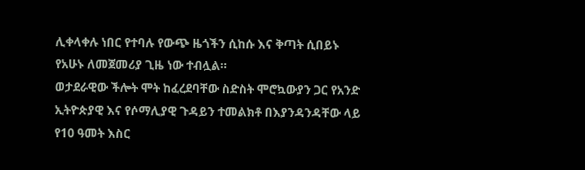ሊቀላቀሉ ነበር የተባሉ የውጭ ዜጎችን ሲከሱ እና ቅጣት ሲበይኑ የአሁኑ ለመጀመሪያ ጊዜ ነው ተብሏል።
ወታደራዊው ችሎት ሞት ከፈረደባቸው ስድስት ሞሮኳውያን ጋር የአንድ ኢትዮጵያዊ እና የሶማሊያዊ ጉዳይን ተመልክቶ በእያንዳንዳቸው ላይ የ10 ዓመት እስር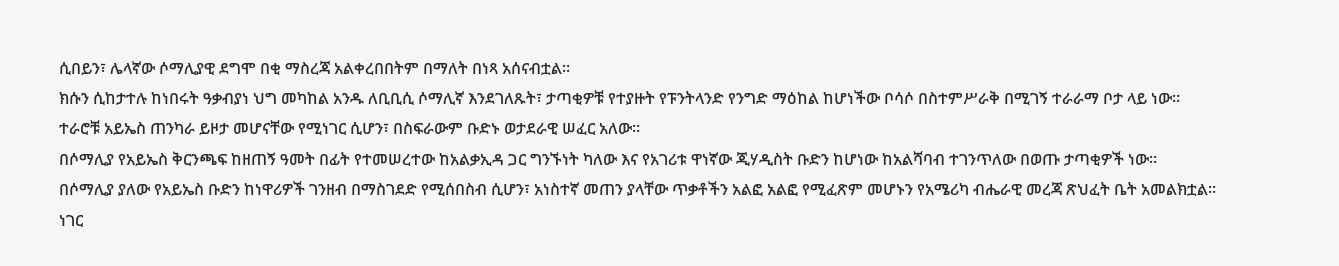ሲበይን፣ ሌላኛው ሶማሊያዊ ደግሞ በቂ ማስረጃ አልቀረበበትም በማለት በነጻ አሰናብቷል።
ክሱን ሲከታተሉ ከነበሩት ዓቃብያነ ህግ መካከል አንዱ ለቢቢሲ ሶማሊኛ እንደገለጹት፣ ታጣቂዎቹ የተያዙት የፑንትላንድ የንግድ ማዕከል ከሆነችው ቦሳሶ በስተምሥራቅ በሚገኝ ተራራማ ቦታ ላይ ነው።
ተራሮቹ አይኤስ ጠንካራ ይዞታ መሆናቸው የሚነገር ሲሆን፣ በስፍራውም ቡድኑ ወታደራዊ ሠፈር አለው።
በሶማሊያ የአይኤስ ቅርንጫፍ ከዘጠኝ ዓመት በፊት የተመሠረተው ከአልቃኢዳ ጋር ግንኙነት ካለው እና የአገሪቱ ዋነኛው ጂሃዲስት ቡድን ከሆነው ከአልሻባብ ተገንጥለው በወጡ ታጣቂዎች ነው።
በሶማሊያ ያለው የአይኤስ ቡድን ከነዋሪዎች ገንዘብ በማስገደድ የሚሰበስብ ሲሆን፣ አነስተኛ መጠን ያላቸው ጥቃቶችን አልፎ አልፎ የሚፈጽም መሆኑን የአሜሪካ ብሔራዊ መረጃ ጽህፈት ቤት አመልክቷል።
ነገር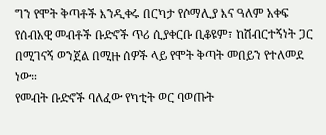ግን የሞት ቅጣቶች እንዲቀሩ በርካታ የሶማሊያ እና ዓለም አቀፍ የሰብአዊ መብቶች ቡድኖች ጥሪ ሲያቀርቡ ቢቆዩም፣ ከሽብርተኝነት ጋር በሚገናኝ ወንጀል በሚዙ ሰዎች ላይ የሞት ቅጣት መበይን የተለመደ ነው።
የመብት ቡድኖች ባለፈው የካቲት ወር ባወጡት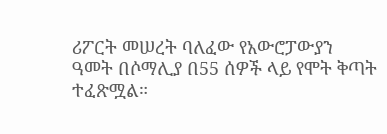ሪፖርት መሠረት ባለፈው የአውሮፓውያን ዓመት በሶማሊያ በ55 ሰዎች ላይ የሞት ቅጣት ተፈጽሟል።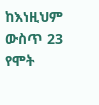ከእነዚህም ውስጥ 23 የሞት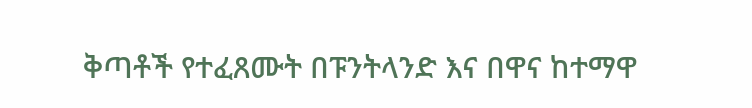ቅጣቶች የተፈጸሙት በፑንትላንድ እና በዋና ከተማዋ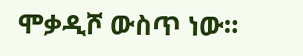ሞቃዲሾ ውስጥ ነው።